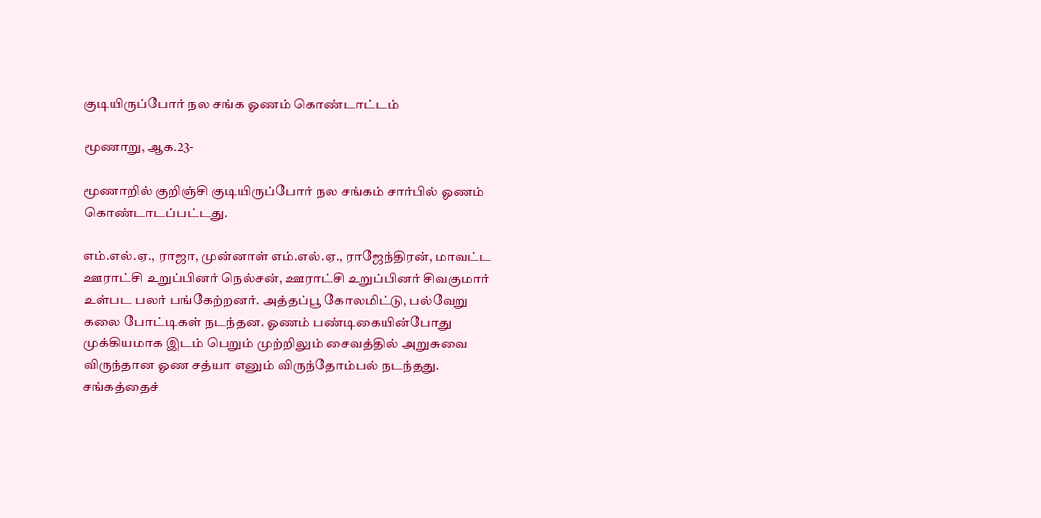குடியிருப்போர் நல சங்க ஓணம் கொண்டாட்டம்

மூணாறு, ஆக.23-

மூணாறில் குறிஞ்சி குடியிருப்போர் நல சங்கம் சார்பில் ஓணம் கொண்டாடப்பட்டது.

எம்.எல்.ஏ., ராஜா, முன்னாள் எம்.எல்.ஏ., ராஜேந்திரன், மாவட்ட ஊராட்சி உறுப்பினர் நெல்சன், ஊராட்சி உறுப்பினர் சிவகுமார் உள்பட பலர் பங்கேற்றனர். அத்தப்பூ கோலமிட்டு, பல்வேறு கலை போட்டிகள் நடந்தன. ஓணம் பண்டிகையின்போது முக்கியமாக இடம் பெறும் முற்றிலும் சைவத்தில் அறுசுவை விருந்தான ஓண சத்யா எனும் விருந்தோம்பல் நடந்தது. சங்கத்தைச்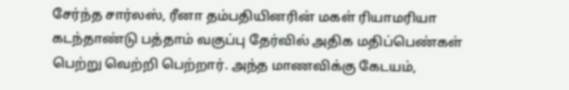சேர்ந்த சார்லஸ், ரீனா தம்பதியினரின் மகள் ரியாமரியா கடந்தாண்டு பத்தாம் வகுப்பு தேர்வில் அதிக மதிப்பெண்கள் பெற்று வெற்றி பெற்றார். அந்த மாணவிக்கு கேடயம்,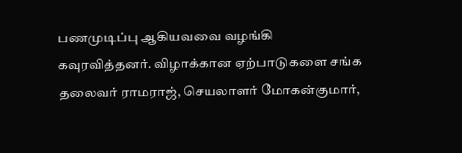பணமுடிப்பு ஆகியவவை வழங்கி கவுரவித்தனர். விழாக்கான ஏற்பாடுகளை சங்க தலைவர் ராமராஜ், செயலாளர் மோகன்குமார்,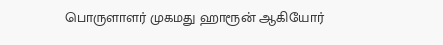பொருளாளர் முகமது ஹாரூன் ஆகியோர்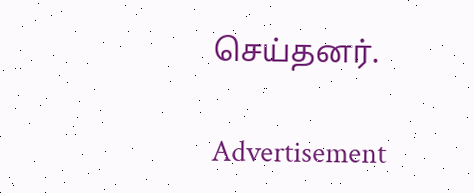செய்தனர்.

Advertisement